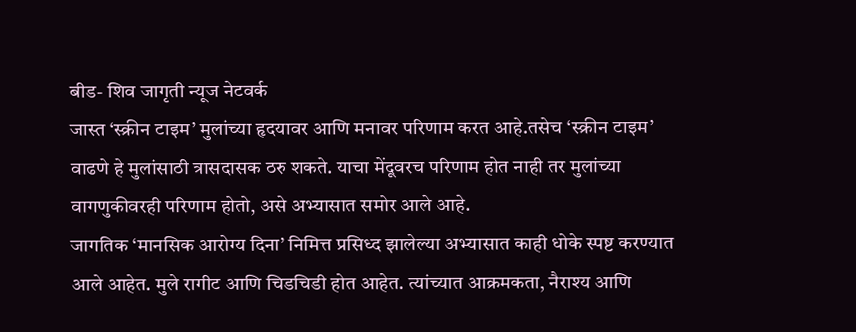बीड- शिव जागृती न्यूज नेटवर्क
जास्त ‘स्क्रीन टाइम’ मुलांच्या हृदयावर आणि मनावर परिणाम करत आहे.तसेच ‘स्क्रीन टाइम’ वाढणे हे मुलांसाठी त्रासदासक ठरु शकते. याचा मेंदूवरच परिणाम होत नाही तर मुलांच्या वागणुकीवरही परिणाम होतो, असे अभ्यासात समोर आले आहे.
जागतिक ‘मानसिक आरोग्य दिना’ निमित्त प्रसिध्द झालेल्या अभ्यासात काही धोके स्पष्ट करण्यात आले आहेत. मुले रागीट आणि चिडचिडी होत आहेत. त्यांच्यात आक्रमकता, नैराश्य आणि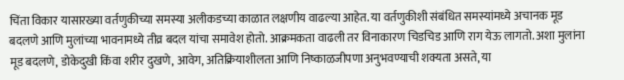चिंता विकार यासारख्या वर्तणुकीच्या समस्या अलीकडच्या काळात लक्षणीय वाढल्या आहेत. या वर्तणुकीशी संबंधित समस्यांमध्ये अचानक मूड बदलणे आणि मुलांच्या भावनामध्ये तीव्र बदल यांचा समावेश होतो. आक्रमकता वाढली तर विनाकारण चिडचिड आणि राग येऊ लागतो. अशा मुलांना मूड बदलणे, डोकेदुखी किंवा शरीर दुखणे, आवेग, अतिक्रियाशीलता आणि निष्काळजीपणा अनुभवण्याची शक्यता असते, या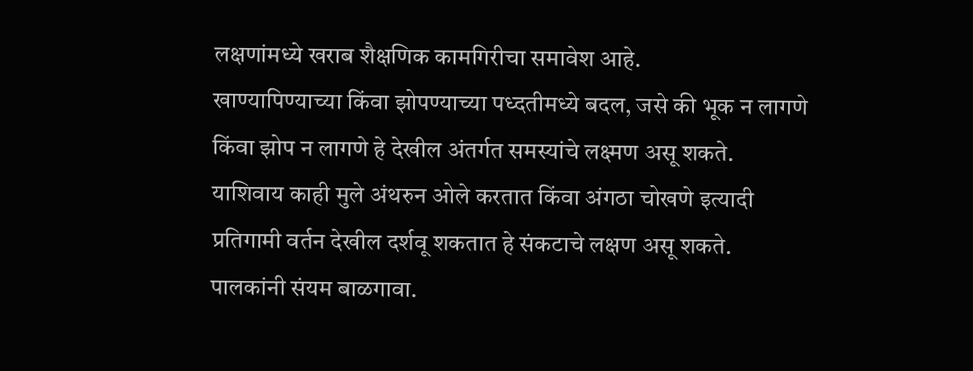लक्षणांमध्ये खराब शैक्षणिक कामगिरीचा समावेश आहे.
खाण्यापिण्याच्या किंवा झोपण्याच्या पध्दतीमध्ये बदल, जसे की भूक न लागणे किंवा झोप न लागणे हे देखील अंतर्गत समस्यांचे लक्ष्मण असू शकते. याशिवाय काही मुले अंथरुन ओले करतात किंवा अंगठा चोखणे इत्यादी प्रतिगामी वर्तन देखील दर्शवू शकतात हे संकटाचे लक्षण असू शकते.
पालकांनी संयम बाळगावा.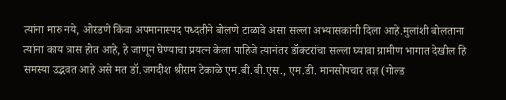त्यांना मारु नये, ओरडणे किंवा अपमानास्पद पध्दतीने बोलणे टाळावे असा सल्ला अभ्यासकांनी दिला आहे.मुलांशी बोलताना त्यांना काय त्रास होत आहे, हे जाणून घेण्याचा प्रयत्न केला पाहिजे त्यानंतर डॉक्टरांचा सल्ला घ्यावा ग्रामीण भागात देखील हि समस्या उद्भवत आहे असे मत डॉ.जगदीश श्रीराम टेकाळे एम.बी.बी.एस., एम.डी. मानसोपचार तज्ञ (गोल्ड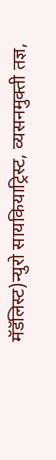मॅडॅलिस्ट)न्युरो सायकियाट्रिस्ट, व्यसनमुक्ती तज्ञ,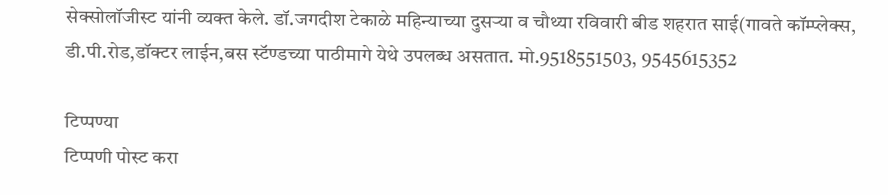सेक्सोलॉजीस्ट यांनी व्यक्त केले. डॉ.जगदीश टेकाळे महिन्याच्या दुसऱ्या व चौथ्या रविवारी बीड शहरात साई(गावते कॉम्प्लेक्स, डी.पी.रोड,डॉक्टर लाईन,बस स्टॅण्डच्या पाठीमागे येथे उपलब्ध असतात. मो.9518551503, 9545615352

टिप्पण्या
टिप्पणी पोस्ट करा